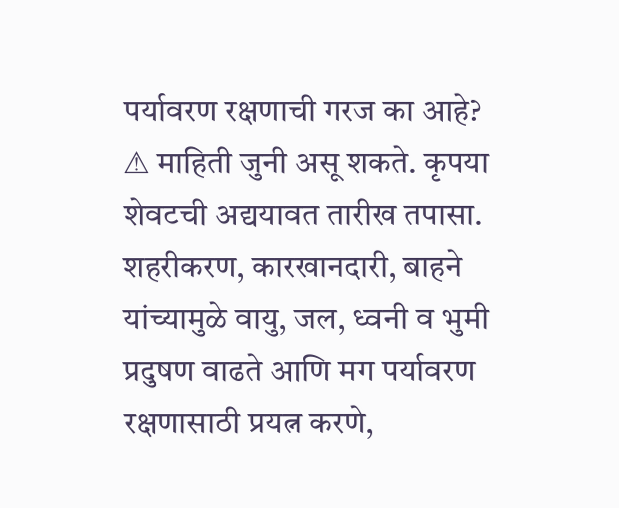पर्यावरण रक्षणाची गरज का आहे?
⚠ माहिती जुनी असू शकते. कृपया शेवटची अद्ययावत तारीख तपासा.
शहरीकरण, कारखानदारी, बाहने यांच्यामुळे वायु, जल, ध्वनी व भुमी प्रदुषण वाढते आणि मग पर्यावरण रक्षणासाठी प्रयत्न करणे,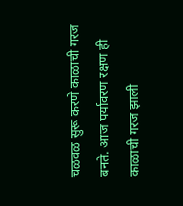चळवळ सुरू करणे काळाची गरज बनते. आज पर्यावरण रक्षण ही काळाची गरज झाली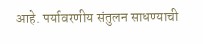आहे. पर्यावरणीय संतुलन साधण्याची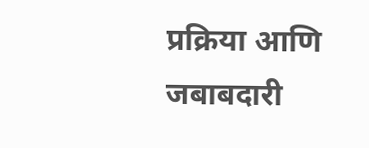प्रक्रिया आणि जबाबदारी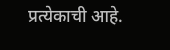प्रत्येकाची आहे.